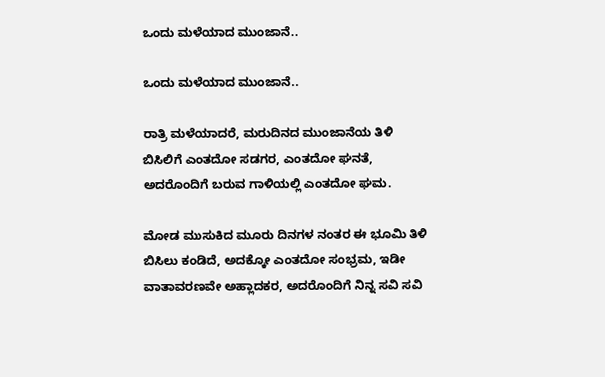ಒಂದು ಮಳೆಯಾದ ಮುಂಜಾನೆ..

ಒಂದು ಮಳೆಯಾದ ಮುಂಜಾನೆ..

ರಾತ್ರಿ ಮಳೆಯಾದರೆ, ಮರುದಿನದ ಮುಂಜಾನೆಯ ತಿಳಿ ಬಿಸಿಲಿಗೆ ಎಂತದೋ ಸಡಗರ, ಎಂತದೋ ಘನತೆ, ಅದರೊಂದಿಗೆ ಬರುವ ಗಾಳಿಯಲ್ಲಿ ಎಂತದೋ ಘಮ.

ಮೋಡ ಮುಸುಕಿದ ಮೂರು ದಿನಗಳ ನಂತರ ಈ ಭೂಮಿ ತಿಳಿ ಬಿಸಿಲು ಕಂಡಿದೆ, ಅದಕ್ಕೋ ಎಂತದೋ ಸಂಭ್ರಮ, ಇಡೀ ವಾತಾವರಣವೇ ಅಹ್ಲಾದಕರ, ಅದರೊಂದಿಗೆ ನಿನ್ನ ಸವಿ ಸವಿ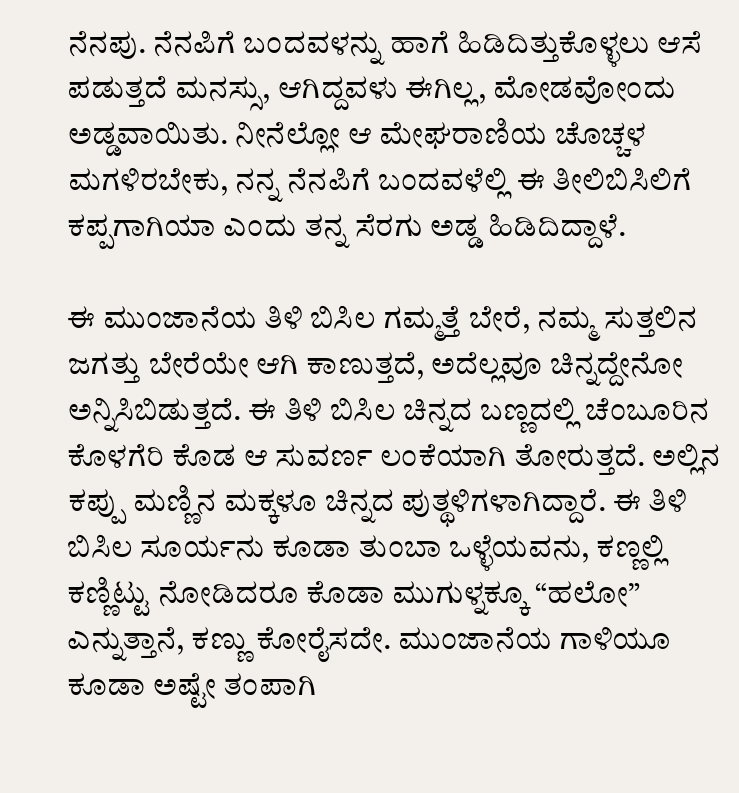ನೆನಪು. ನೆನಪಿಗೆ ಬಂದವಳನ್ನು ಹಾಗೆ ಹಿಡಿದಿತ್ತುಕೊಳ್ಳಲು ಆಸೆ ಪಡುತ್ತದೆ ಮನಸ್ಸು, ಆಗಿದ್ದವಳು ಈಗಿಲ್ಲ, ಮೋಡವೋಂದು ಅಡ್ಡವಾಯಿತು. ನೀನೆಲ್ಲೋ ಆ ಮೇಘರಾಣಿಯ ಚೊಚ್ಚಳ ಮಗಳಿರಬೇಕು, ನನ್ನ ನೆನಪಿಗೆ ಬಂದವಳೆಲ್ಲಿ ಈ ತೀಲಿಬಿಸಿಲಿಗೆ ಕಪ್ಪಗಾಗಿಯಾ ಎಂದು ತನ್ನ ಸೆರಗು ಅಡ್ಡ ಹಿಡಿದಿದ್ದಾಳೆ.

ಈ ಮುಂಜಾನೆಯ ತಿಳಿ ಬಿಸಿಲ ಗಮ್ಮತ್ತೆ ಬೇರೆ, ನಮ್ಮ ಸುತ್ತಲಿನ ಜಗತ್ತು ಬೇರೆಯೇ ಆಗಿ ಕಾಣುತ್ತದೆ, ಅದೆಲ್ಲವೂ ಚಿನ್ನದ್ದೇನೋ ಅನ್ನಿಸಿಬಿಡುತ್ತದೆ. ಈ ತಿಳಿ ಬಿಸಿಲ ಚಿನ್ನದ ಬಣ್ಣದಲ್ಲಿ ಚೆಂಬೂರಿನ ಕೊಳಗೆರಿ ಕೊಡ ಆ ಸುವರ್ಣ ಲಂಕೆಯಾಗಿ ತೋರುತ್ತದೆ. ಅಲ್ಲಿನ ಕಪ್ಪು ಮಣ್ಣಿನ ಮಕ್ಕಳೂ ಚಿನ್ನದ ಪುತ್ಥಳಿಗಳಾಗಿದ್ದಾರೆ. ಈ ತಿಳಿ ಬಿಸಿಲ ಸೂರ್ಯನು ಕೂಡಾ ತುಂಬಾ ಒಳ್ಳೆಯವನು, ಕಣ್ಣಲ್ಲಿ ಕಣ್ಣಿಟ್ಟು ನೋಡಿದರೂ ಕೊಡಾ ಮುಗುಳ್ನಕ್ಕೂ “ಹಲೋ” ಎನ್ನುತ್ತಾನೆ, ಕಣ್ಣು ಕೋರೈಸದೇ. ಮುಂಜಾನೆಯ ಗಾಳಿಯೂ ಕೂಡಾ ಅಷ್ಟೇ ತಂಪಾಗಿ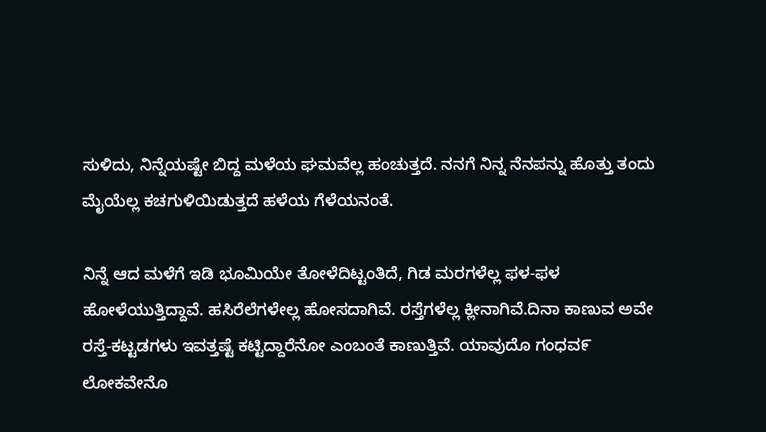ಸುಳಿದು, ನಿನ್ನೆಯಷ್ಟೇ ಬಿದ್ದ ಮಳೆಯ ಘಮವೆಲ್ಲ ಹಂಚುತ್ತದೆ. ನನಗೆ ನಿನ್ನ ನೆನಪನ್ನು ಹೊತ್ತು ತಂದು ಮೈಯೆಲ್ಲ ಕಚಗುಳಿಯಿಡುತ್ತದೆ ಹಳೆಯ ಗೆಳೆಯನಂತೆ.

ನಿನ್ನೆ ಆದ ಮಳೆಗೆ ಇಡಿ ಭೂಮಿಯೇ ತೋಳೆದಿಟ್ಟಂತಿದೆ, ಗಿಡ ಮರಗಳೆಲ್ಲ ಫಳ-ಫಳ ಹೋಳೆಯುತ್ತಿದ್ದಾವೆ. ಹಸಿರೆಲೆಗಳೇಲ್ಲ ಹೋಸದಾಗಿವೆ. ರಸ್ತೆಗಳೆಲ್ಲ ಕ್ಲೀನಾಗಿವೆ.ದಿನಾ ಕಾಣುವ ಅವೇ ರಸ್ತೆ-ಕಟ್ಟಡಗಳು ಇವತ್ತಷ್ಟೆ ಕಟ್ಟಿದ್ದಾರೆನೋ ಎಂಬಂತೆ ಕಾಣುತ್ತಿವೆ. ಯಾವುದೊ ಗಂಧವ೯ ಲೋಕವೇನೊ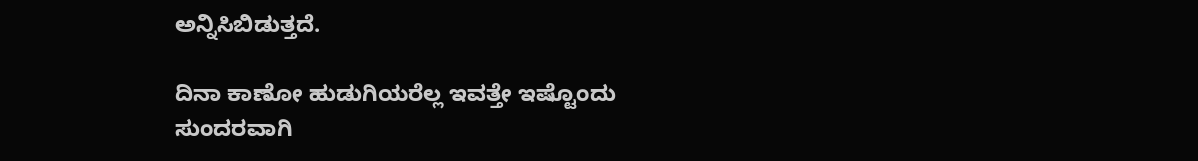ಅನ್ನಿಸಿಬಿಡುತ್ತದೆ.

ದಿನಾ ಕಾಣೋ ಹುಡುಗಿಯರೆಲ್ಲ ಇವತ್ತೇ ಇಷ್ಟೊಂದು ಸುಂದರವಾಗಿ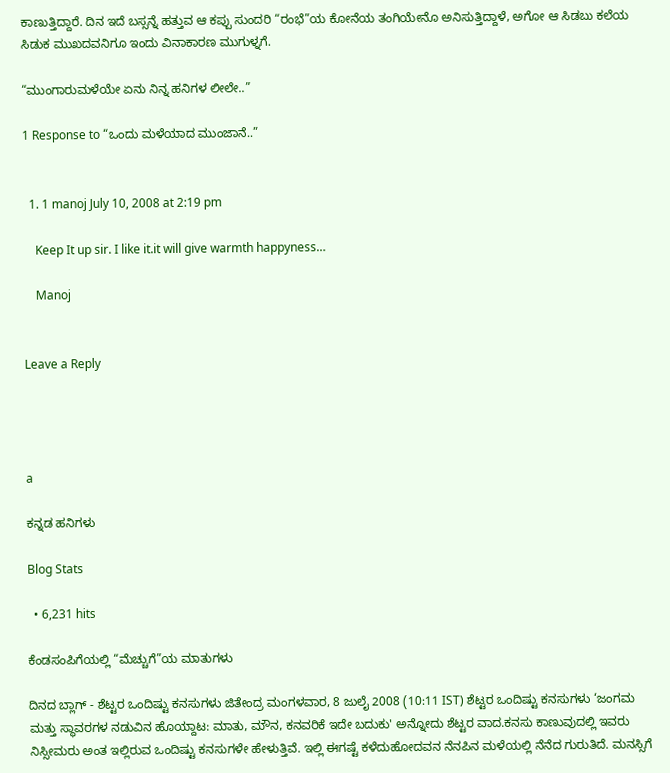ಕಾಣುತ್ತಿದ್ದಾರೆ. ದಿನ ಇದೆ ಬಸ್ಸನ್ನೆ ಹತ್ತುವ ಆ ಕಪ್ಪು ಸುಂದರಿ “ರಂಭೆ”ಯ ಕೋನೆಯ ತಂಗಿಯೇನೊ ಅನಿಸುತ್ತಿದ್ದಾಳೆ, ಅಗೋ ಆ ಸಿಡಬು ಕಲೆಯ ಸಿಡುಕ ಮುಖದವನಿಗೂ ಇಂದು ವಿನಾಕಾರಣ ಮುಗುಳ್ನಗೆ.

“ಮುಂಗಾರುಮಳೆಯೇ ಏನು ನಿನ್ನ ಹನಿಗಳ ಲೀಲೇ..”

1 Response to “ಒಂದು ಮಳೆಯಾದ ಮುಂಜಾನೆ..”


  1. 1 manoj July 10, 2008 at 2:19 pm

    Keep It up sir. I like it.it will give warmth happyness…

    Manoj


Leave a Reply




a

ಕನ್ನಡ ಹನಿಗಳು

Blog Stats

  • 6,231 hits

ಕೆಂಡಸಂಪಿಗೆಯಲ್ಲಿ “ಮೆಚ್ಚುಗೆ”ಯ ಮಾತುಗಳು

ದಿನದ ಬ್ಲಾಗ್ - ಶೆಟ್ಟರ ಒಂದಿಷ್ಟು ಕನಸುಗಳು ಜಿತೇಂದ್ರ ಮಂಗಳವಾರ, 8 ಜುಲೈ 2008 (10:11 IST) ಶೆಟ್ಟರ ಒಂದಿಷ್ಟು ಕನಸುಗಳು ‘ಜಂಗಮ ಮತ್ತು ಸ್ಥಾವರಗಳ ನಡುವಿನ ಹೊಯ್ದಾಟ: ಮಾತು, ಮೌನ, ಕನವರಿಕೆ ಇದೇ ಬದುಕು' ಅನ್ನೋದು ಶೆಟ್ಟರ ವಾದ.ಕನಸು ಕಾಣುವುದಲ್ಲಿ ಇವರು ನಿಸ್ಸೀಮರು ಅಂತ ಇಲ್ಲಿರುವ ಒಂದಿಷ್ಟು ಕನಸುಗಳೇ ಹೇಳುತ್ತಿವೆ. ಇಲ್ಲಿ ಈಗಷ್ಟೆ ಕಳೆದುಹೋದವನ ನೆನಪಿನ ಮಳೆಯಲ್ಲಿ ನೆನೆದ ಗುರುತಿದೆ. ಮನಸ್ಸಿಗೆ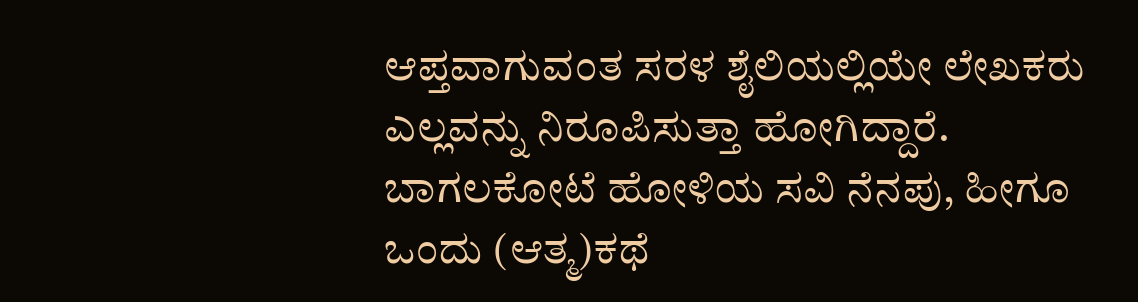ಆಪ್ತವಾಗುವಂತ ಸರಳ ಶೈಲಿಯಲ್ಲಿಯೇ ಲೇಖಕರು ಎಲ್ಲವನ್ನು ನಿರೂಪಿಸುತ್ತಾ ಹೋಗಿದ್ದಾರೆ. ಬಾಗಲಕೋಟೆ ಹೋಳಿಯ ಸವಿ ನೆನಪು, ಹೀಗೂ ಒಂದು (ಆತ್ಮ)ಕಥೆ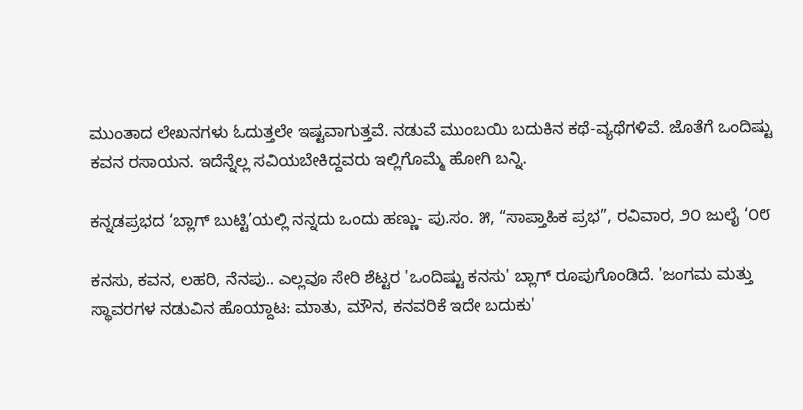ಮುಂತಾದ ಲೇಖನಗಳು ಓದುತ್ತಲೇ ಇಷ್ಟವಾಗುತ್ತವೆ. ನಡುವೆ ಮುಂಬಯಿ ಬದುಕಿನ ಕಥೆ-ವ್ಯಥೆಗಳಿವೆ. ಜೊತೆಗೆ ಒಂದಿಷ್ಟು ಕವನ ರಸಾಯನ. ಇದೆನ್ನೆಲ್ಲ ಸವಿಯಬೇಕಿದ್ದವರು ಇಲ್ಲಿಗೊಮ್ಮೆ ಹೋಗಿ ಬನ್ನಿ.

ಕನ್ನಡಪ್ರಭದ ‘ಬ್ಲಾಗ್ ಬುಟ್ಟಿ’ಯಲ್ಲಿ ನನ್ನದು ಒಂದು ಹಣ್ಣು- ಪು.ಸಂ. ೫, “ಸಾಪ್ತಾಹಿಕ ಪ್ರಭ”, ರವಿವಾರ, ೨೦ ಜುಲೈ ‘೦೮

ಕನಸು, ಕವನ, ಲಹರಿ, ನೆನಪು.. ಎಲ್ಲವೂ ಸೇರಿ ಶೆಟ್ಟರ 'ಒಂದಿಷ್ಟು ಕನಸು' ಬ್ಲಾಗ್ ರೂಪುಗೊಂಡಿದೆ. 'ಜಂಗಮ ಮತ್ತು ಸ್ಥಾವರಗಳ ನಡುವಿನ ಹೊಯ್ದಾಟ: ಮಾತು, ಮೌನ, ಕನವರಿಕೆ ಇದೇ ಬದುಕು'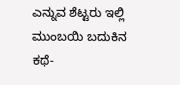ಎನ್ನುವ ಶೆಟ್ಟರು ಇಲ್ಲಿ ಮುಂಬಯಿ ಬದುಕಿನ ಕಥೆ-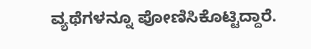ವ್ಯಥೆಗಳನ್ನೂ ಪೋಣಿಸಿಕೊಟ್ಟಿದ್ದಾರೆ.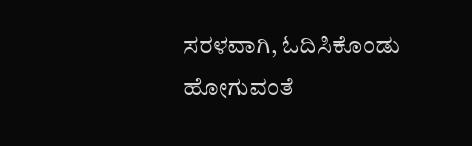ಸರಳವಾಗಿ, ಓದಿಸಿಕೊಂಡು ಹೋಗುವಂತೆ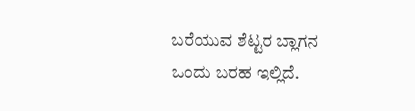ಬರೆಯುವ ಶೆಟ್ಟರ ಬ್ಲಾಗನ ಒಂದು ಬರಹ ಇಲ್ಲಿದೆ.